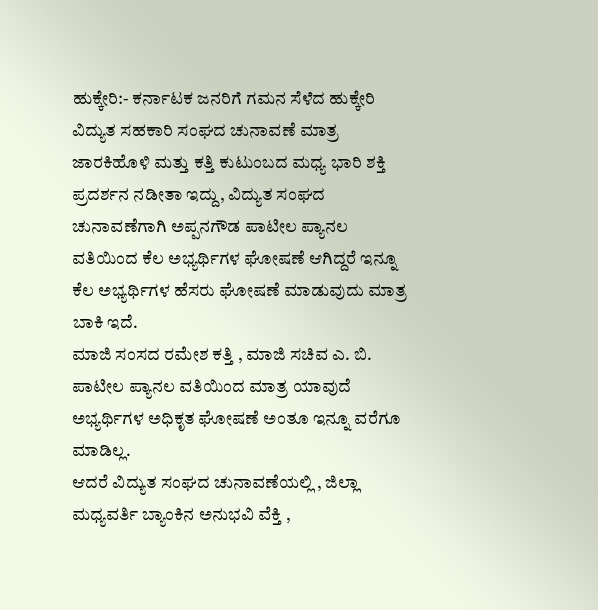ಹುಕ್ಕೇರಿ:- ಕರ್ನಾಟಕ ಜನರಿಗೆ ಗಮನ ಸೆಳೆದ ಹುಕ್ಕೇರಿ ವಿದ್ಯುತ ಸಹಕಾರಿ ಸಂಘದ ಚುನಾವಣೆ ಮಾತ್ರ ಜಾರಕಿಹೊಳಿ ಮತ್ತು ಕತ್ತಿ ಕುಟುಂಬದ ಮಧ್ಯ ಭಾರಿ ಶಕ್ತಿ ಪ್ರದರ್ಶನ ನಡೀತಾ ಇದ್ದು, ವಿದ್ಯುತ ಸಂಘದ ಚುನಾವಣೆಗಾಗಿ ಅಪ್ಪನಗೌಡ ಪಾಟೀಲ ಪ್ಯಾನಲ ವತಿಯಿಂದ ಕೆಲ ಅಭ್ಯರ್ಥಿಗಳ ಘೋಷಣೆ ಆಗಿದ್ದರೆ ಇನ್ನೂ ಕೆಲ ಅಭ್ಯರ್ಥಿಗಳ ಹೆಸರು ಘೋಷಣೆ ಮಾಡುವುದು ಮಾತ್ರ ಬಾಕಿ ಇದೆ.
ಮಾಜಿ ಸಂಸದ ರಮೇಶ ಕತ್ತಿ , ಮಾಜಿ ಸಚಿವ ಎ. ಬಿ. ಪಾಟೀಲ ಪ್ಯಾನಲ ವತಿಯಿಂದ ಮಾತ್ರ ಯಾವುದೆ ಅಭ್ಯರ್ಥಿಗಳ ಅಧಿಕೃತ ಘೋಷಣೆ ಅಂತೂ ಇನ್ನೂ ವರೆಗೂ ಮಾಡಿಲ್ಲ.
ಆದರೆ ವಿದ್ಯುತ ಸಂಘದ ಚುನಾವಣೆಯಲ್ಲಿ , ಜಿಲ್ಲಾ ಮಧ್ಯವರ್ತಿ ಬ್ಯಾಂಕಿನ ಅನುಭವಿ ವೆಕ್ತಿ ,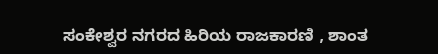ಸಂಕೇಶ್ವರ ನಗರದ ಹಿರಿಯ ರಾಜಕಾರಣಿ , ಶಾಂತ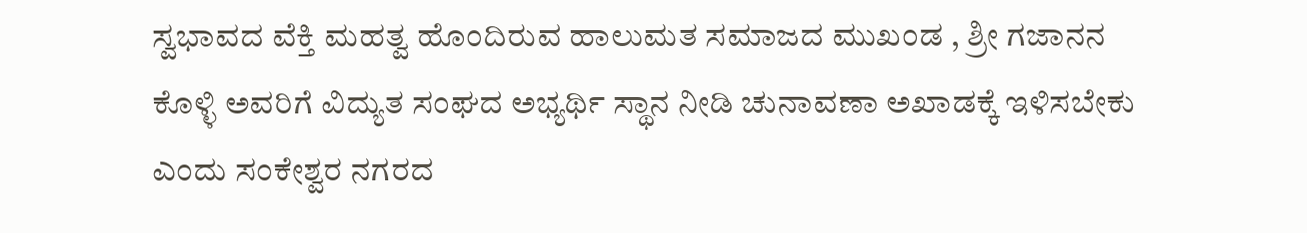ಸ್ವಭಾವದ ವೆಕ್ತಿ ಮಹತ್ವ ಹೊಂದಿರುವ ಹಾಲುಮತ ಸಮಾಜದ ಮುಖಂಡ , ಶ್ರೀ ಗಜಾನನ ಕೊಳ್ಳಿ ಅವರಿಗೆ ವಿದ್ಯುತ ಸಂಘದ ಅಭ್ಯರ್ಥಿ ಸ್ಥಾನ ನೀಡಿ ಚುನಾವಣಾ ಅಖಾಡಕ್ಕೆ ಇಳಿಸಬೇಕು ಎಂದು ಸಂಕೇಶ್ವರ ನಗರದ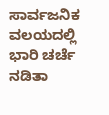ಸಾರ್ವಜನಿಕ ವಲಯದಲ್ಲಿ ಭಾರಿ ಚರ್ಚೆ ನಡಿತಾ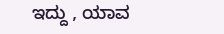ಇದ್ದು , ಯಾವ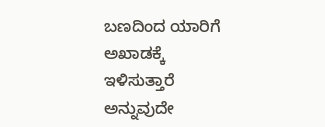ಬಣದಿಂದ ಯಾರಿಗೆ ಅಖಾಡಕ್ಕೆ ಇಳಿಸುತ್ತಾರೆ ಅನ್ನುವುದೇ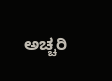ಅಚ್ಚರಿ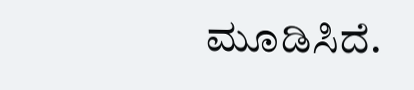ಮೂಡಿಸಿದೆ.